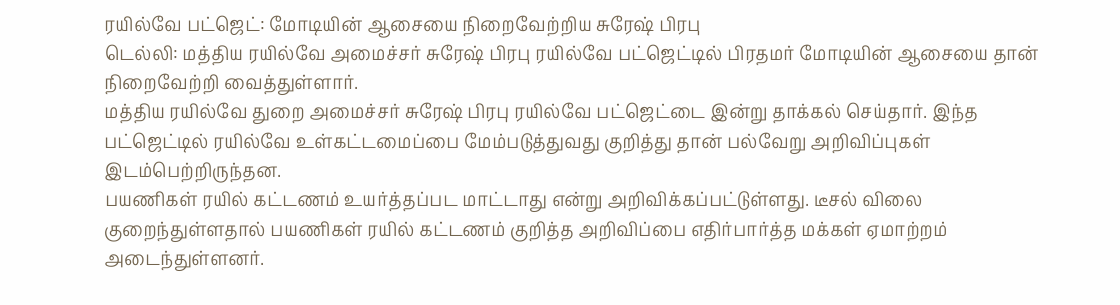ரயில்வே பட்ஜெட்: மோடியின் ஆசையை நிறைவேற்றிய சுரேஷ் பிரபு
டெல்லி: மத்திய ரயில்வே அமைச்சர் சுரேஷ் பிரபு ரயில்வே பட்ஜெட்டில் பிரதமர் மோடியின் ஆசையை தான் நிறைவேற்றி வைத்துள்ளார்.
மத்திய ரயில்வே துறை அமைச்சர் சுரேஷ் பிரபு ரயில்வே பட்ஜெட்டை இன்று தாக்கல் செய்தார். இந்த பட்ஜெட்டில் ரயில்வே உள்கட்டமைப்பை மேம்படுத்துவது குறித்து தான் பல்வேறு அறிவிப்புகள் இடம்பெற்றிருந்தன.
பயணிகள் ரயில் கட்டணம் உயர்த்தப்பட மாட்டாது என்று அறிவிக்கப்பட்டுள்ளது. டீசல் விலை குறைந்துள்ளதால் பயணிகள் ரயில் கட்டணம் குறித்த அறிவிப்பை எதிர்பார்த்த மக்கள் ஏமாற்றம் அடைந்துள்ளனர்.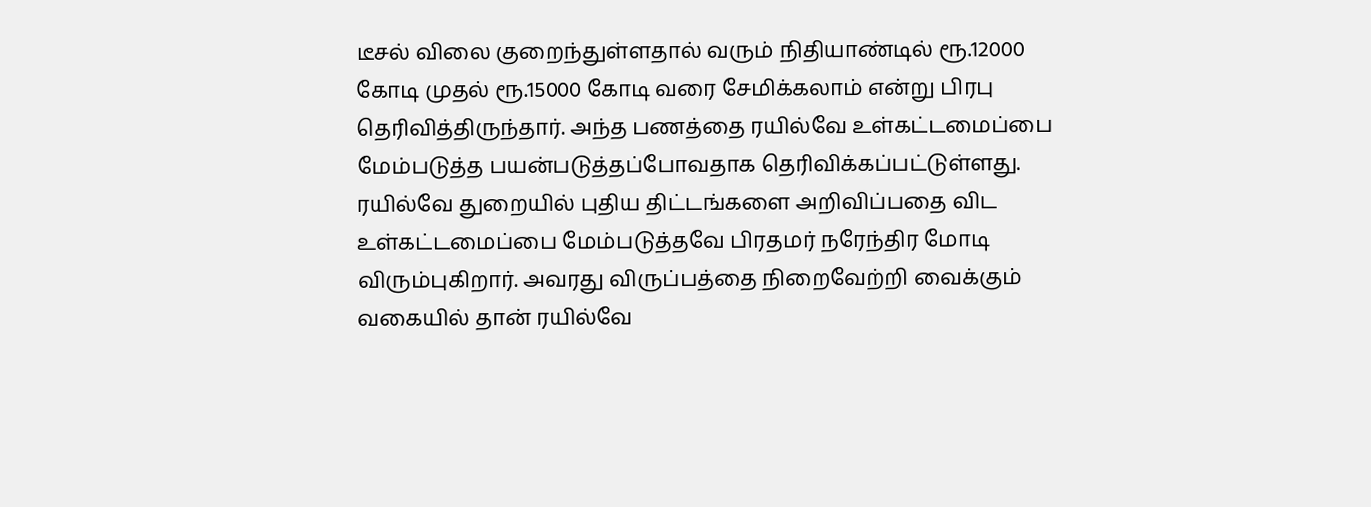டீசல் விலை குறைந்துள்ளதால் வரும் நிதியாண்டில் ரூ.12000 கோடி முதல் ரூ.15000 கோடி வரை சேமிக்கலாம் என்று பிரபு தெரிவித்திருந்தார். அந்த பணத்தை ரயில்வே உள்கட்டமைப்பை மேம்படுத்த பயன்படுத்தப்போவதாக தெரிவிக்கப்பட்டுள்ளது.
ரயில்வே துறையில் புதிய திட்டங்களை அறிவிப்பதை விட உள்கட்டமைப்பை மேம்படுத்தவே பிரதமர் நரேந்திர மோடி விரும்புகிறார். அவரது விருப்பத்தை நிறைவேற்றி வைக்கும் வகையில் தான் ரயில்வே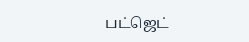பட்ஜெட்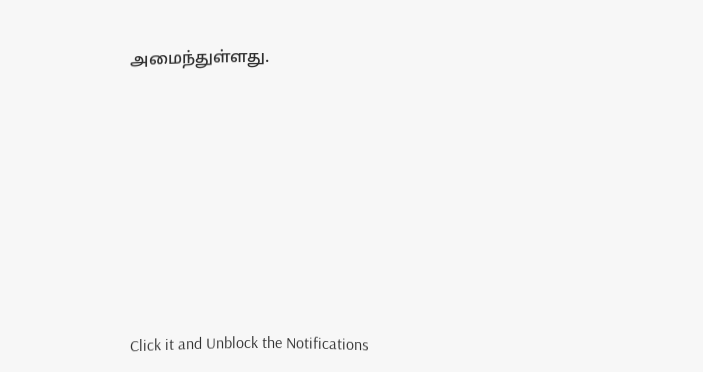அமைந்துள்ளது.












Click it and Unblock the Notifications